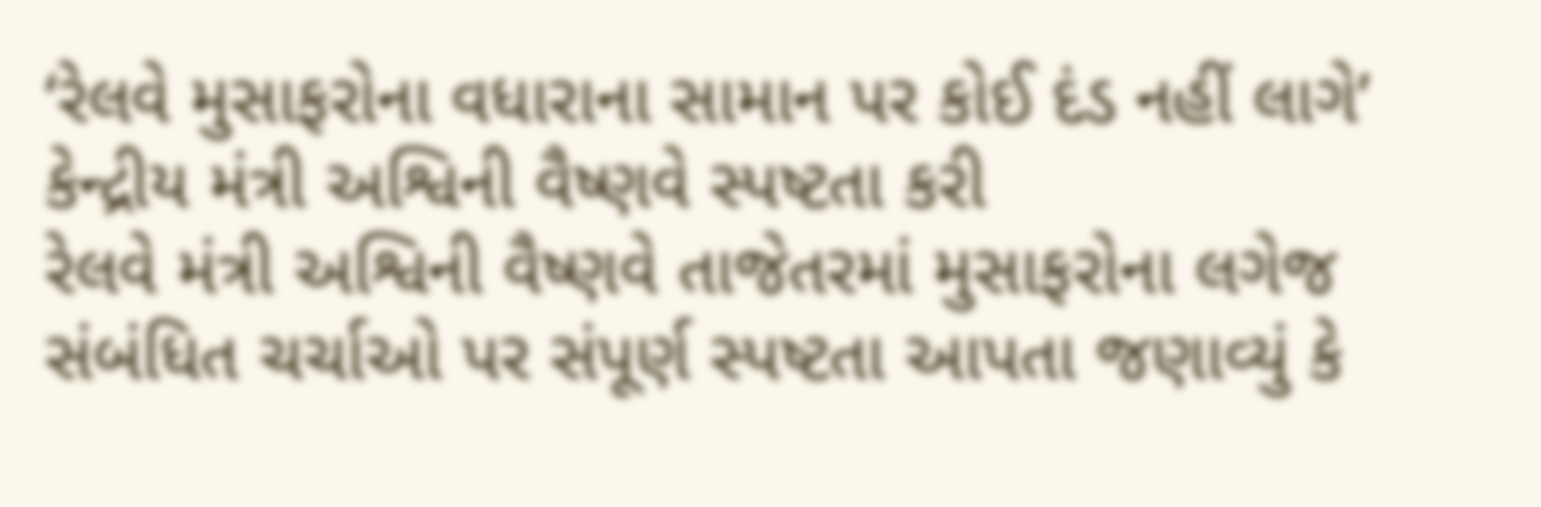‘રેલવે મુસાફરોના વધારાના સામાન પર કોઈ દંડ નહીં લાગે’ કેન્દ્રીય મંત્રી અશ્વિની વૈષ્ણવે સ્પષ્ટતા કરી
રેલવે મંત્રી અશ્વિની વૈષ્ણવે તાજેતરમાં મુસાફરોના લગેજ સંબંધિત ચર્ચાઓ પર સંપૂર્ણ સ્પષ્ટતા આપતા જણાવ્યું કે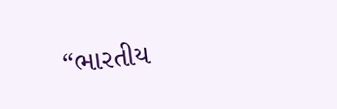“ભારતીય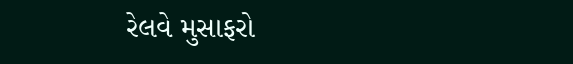રેલવે મુસાફરો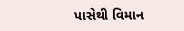પાસેથી વિમાન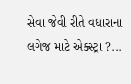સેવા જેવી રીતે વધારાના લગેજ માટે એક્સ્ટ્રા ?...